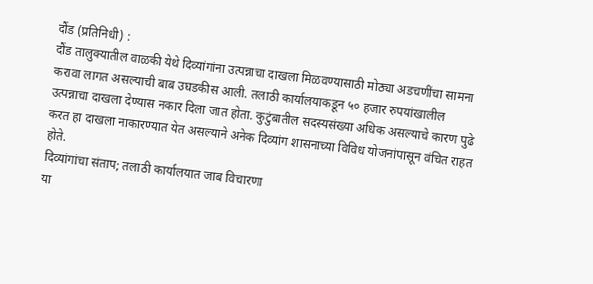दौंड (प्रतिनिधी) :
दौंड तालुक्यातील वाळकी येथे दिव्यांगांना उत्पन्नाचा दाखला मिळवण्यासाठी मोठ्या अडचणींचा सामना करावा लागत असल्याची बाब उघडकीस आली. तलाठी कार्यालयाकडून ५० हजार रुपयांखालील उत्पन्नाचा दाखला देण्यास नकार दिला जात होता. कुटुंबातील सदस्यसंख्या अधिक असल्याचे कारण पुढे करत हा दाखला नाकारण्यात येत असल्याने अनेक दिव्यांग शासनाच्या विविध योजनांपासून वंचित राहत होते.
दिव्यांगांचा संताप; तलाठी कार्यालयात जाब विचारणा
या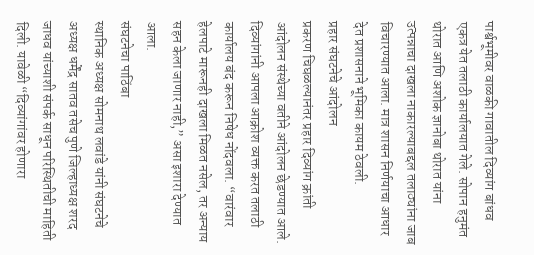पार्श्वभूमीवर वाळकी गावातील दिव्यांग बांधव एकत्र येत तलाठी कार्यालयात गेले. सोपान हनुमंत थोरात आणि अशोक ज्ञानोबा थोरात यांना उत्पन्नाचा दाखला नाकारल्याबद्दल तलाठ्यांना जाब विचारण्यात आला. मात्र शासन निर्णयाचा आधार देत प्रशासनाने भूमिका कायम ठेवली.
प्रहार संघटनेचे आंदोलन
प्रकरण चिघळल्यानंतर प्रहार दिव्यांग क्रांती आंदोलन संस्थेच्या वतीने आंदोलन छेडण्यात आले. दिव्यांगांनी आपला आक्रोश व्यक्त करत तलाठी कार्यालय बंद करून निषेध नोंदवला. “वारंवार हेलपाटे मारूनही दाखला मिळत नसेल, तर अन्याय सहन केला जाणार नाही,” असा इशारा देण्यात आला.
संघटनेचा पाठिंबा
स्थानिक अध्यक्ष सोमनाथ लवांडे यांनी संघटनेचे अध्यक्ष धर्मेंद्र सातव तसेच पुणे जिल्हाध्यक्ष शरद जाधव यांच्याशी संपर्क साधून परिस्थितीची माहिती दिली. यावेळी “दिव्यांगांवर होणारा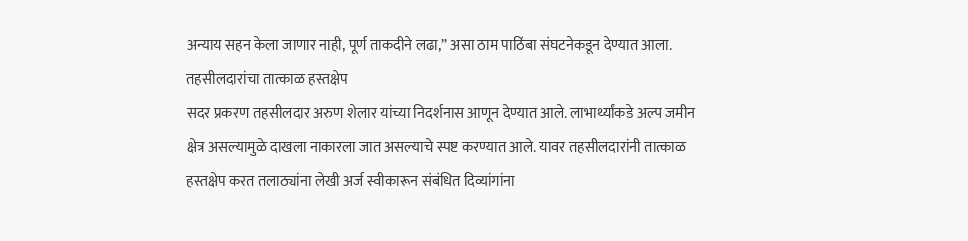अन्याय सहन केला जाणार नाही, पूर्ण ताकदीने लढा,” असा ठाम पाठिंबा संघटनेकडून देण्यात आला.
तहसीलदारांचा तात्काळ हस्तक्षेप
सदर प्रकरण तहसीलदार अरुण शेलार यांच्या निदर्शनास आणून देण्यात आले. लाभार्थ्यांकडे अल्प जमीन क्षेत्र असल्यामुळे दाखला नाकारला जात असल्याचे स्पष्ट करण्यात आले. यावर तहसीलदारांनी तात्काळ हस्तक्षेप करत तलाठ्यांना लेखी अर्ज स्वीकारून संबंधित दिव्यांगांना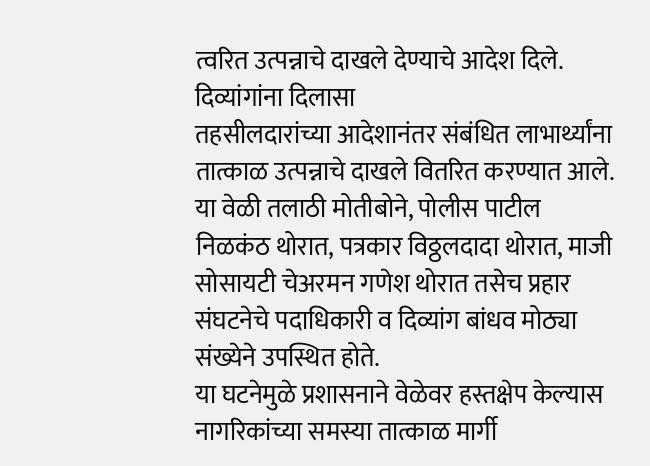त्वरित उत्पन्नाचे दाखले देण्याचे आदेश दिले.
दिव्यांगांना दिलासा
तहसीलदारांच्या आदेशानंतर संबंधित लाभार्थ्यांना तात्काळ उत्पन्नाचे दाखले वितरित करण्यात आले. या वेळी तलाठी मोतीबोने, पोलीस पाटील निळकंठ थोरात, पत्रकार विठ्ठलदादा थोरात, माजी सोसायटी चेअरमन गणेश थोरात तसेच प्रहार संघटनेचे पदाधिकारी व दिव्यांग बांधव मोठ्या संख्येने उपस्थित होते.
या घटनेमुळे प्रशासनाने वेळेवर हस्तक्षेप केल्यास नागरिकांच्या समस्या तात्काळ मार्गी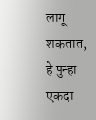लागू शकतात, हे पुन्हा एकदा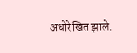अधोरेखित झाले.